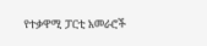የተቃዋሚ ፓርቲ አመራሮች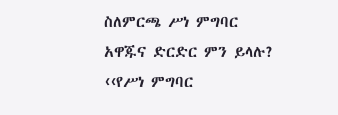ስለምርጫ ሥነ ምግባር አዋጁና ድርድር ምን ይላሉ?
‹‹የሥነ ምግባር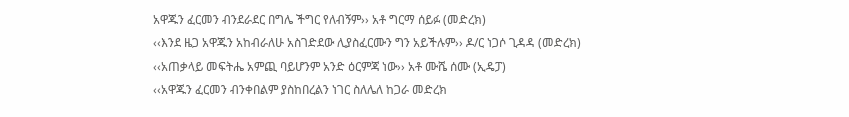አዋጁን ፈርመን ብንደራደር በግሌ ችግር የለብኝም›› አቶ ግርማ ሰይፉ (መድረክ)
‹‹እንደ ዜጋ አዋጁን አከብራለሁ አስገድደው ሊያስፈርሙን ግን አይችሉም›› ዶ/ር ነጋሶ ጊዳዳ (መድረክ)
‹‹አጠቃላይ መፍትሔ አምጪ ባይሆንም አንድ ዕርምጃ ነው›› አቶ ሙሼ ሰሙ (ኢዴፓ)
‹‹አዋጁን ፈርመን ብንቀበልም ያስከበረልን ነገር ስለሌለ ከጋራ መድረክ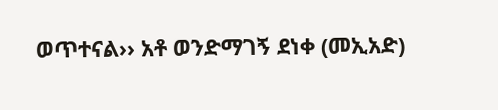ወጥተናል›› አቶ ወንድማገኝ ደነቀ (መኢአድ)